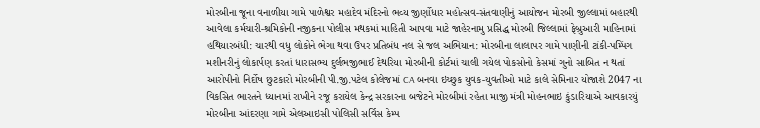મોરબીના જૂના વનાળીયા ગામે પાળેશ્વર મહાદેવ મંદિરનો ભવ્ય જીર્ણોધાર મહોત્સવ-સંતવાણીનું આયોજન મોરબી જીલ્લામાં બહારથી આવેલા કર્મચારી-શ્રમિકોની નજીકના પોલીસ મથકમાં માહિતી આપવા માટે જાહેરનામુ પ્રસિદ્ધ મોરબી જિલ્લામાં ફેબ્રુઆરી માહિનામાં હથિયારબંધી: ચારથી વધુ લોકોને ભેગા થવા ઉપર પ્રતિબંધ નલ સે જલ અભિયાન: મોરબીના લાલાપર ગામે પાણીની ટાંકી-પમ્પિંગ મશીનરીનું લોકાર્પણ કરતાં ધારાસભ્ય દુર્લભજીભાઈ દેથરિયા મોરબીની કોર્ટમાં ચાલી ગયેલ પોકસોનો કેસમાં ગુનો સાબિત ન થતાં આરોપીનો નિર્દોષ છુટકારો મોરબીની પી.જી.પટેલ કોલેજમાં CA બનવા ઇચ્છુક યુવક-યુવતીઓ માટે કાલે સેમિનાર યોજાશે 2047 ના વિકસિત ભારતને ધ્યાનમાં રાખીને રજૂ કરાયેલ કેન્દ્ર સરકારના બજેટને મોરબીમાં રહેતા માજી મંત્રી મોહનભાઇ કુંડારિયાએ આવકારયું મોરબીના આંદરણા ગામે એલઆઇસી પોલિસી સર્વિસ કેમ્પ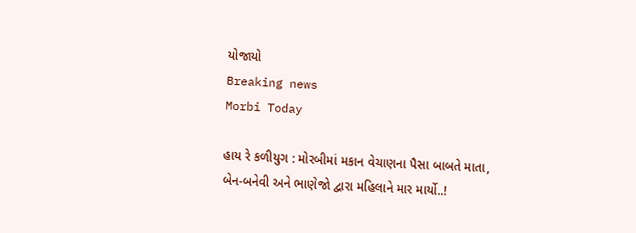યોજાયો
Breaking news
Morbi Today

હાય રે કળીયુગ : મોરબીમાં મકાન વેચાણના પૈસા બાબતે માતા, બેન-બનેવી અને ભાણેજો દ્વારા મહિલાને માર માર્યો..!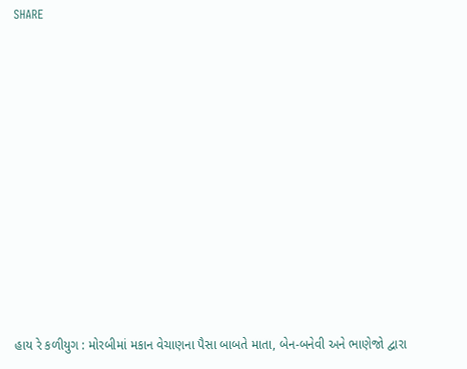SHARE











હાય રે કળીયુગ : મોરબીમાં મકાન વેચાણના પૈસા બાબતે માતા, બેન-બનેવી અને ભાણેજો દ્વારા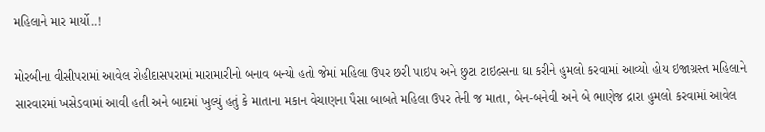મહિલાને માર માર્યો..!

મોરબીના વીસીપરામાં આવેલ રોહીદાસપરામાં મારામારીનો બનાવ બન્યો હતો જેમાં મહિલા ઉપર છરી પાઇપ અને છુટા ટાઇલ્સના ઘા કરીને હુમલો કરવામાં આવ્યો હોય ઇજાગ્રસ્ત મહિલાને સારવારમાં ખસેડવામાં આવી હતી અને બાદમાં ખુલ્યું હતું કે માતાના મકાન વેચાણના પૈસા બાબતે મહિલા ઉપર તેની જ માતા, બેન-બનેવી અને બે ભાણેજ દ્રારા હુમલો કરવામાં આવેલ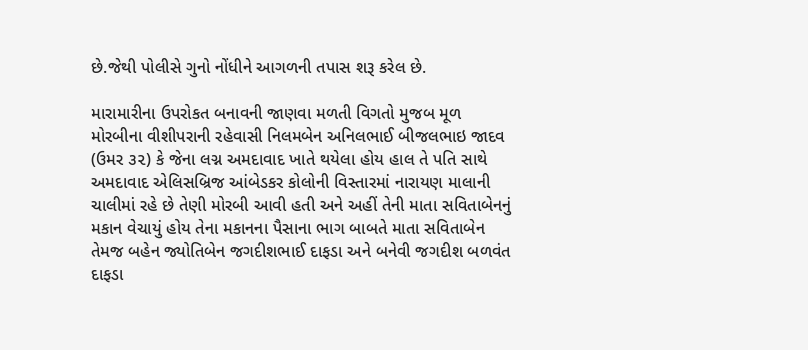છે.જેથી પોલીસે ગુનો નોંધીને આગળની તપાસ શરૂ કરેલ છે.

મારામારીના ઉપરોકત બનાવની જાણવા મળતી વિગતો મુજબ મૂળ મોરબીના વીશીપરાની રહેવાસી નિલમબેન અનિલભાઈ બીજલભાઇ જાદવ (ઉમર ૩૨) કે જેના લગ્ન અમદાવાદ ખાતે થયેલા હોય હાલ તે પતિ સાથે અમદાવાદ એલિસબ્રિજ આંબેડકર કોલોની વિસ્તારમાં નારાયણ માલાની ચાલીમાં રહે છે તેણી મોરબી આવી હતી અને અહીં તેની માતા સવિતાબેનનું મકાન વેચાયું હોય તેના મકાનના પૈસાના ભાગ બાબતે માતા સવિતાબેન તેમજ બહેન જ્યોતિબેન જગદીશભાઈ દાફડા અને બનેવી જગદીશ બળવંત દાફડા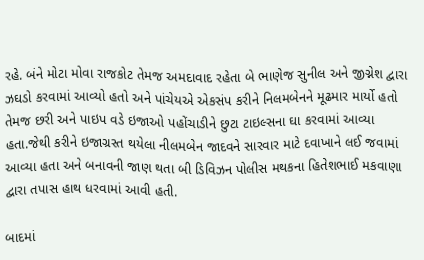રહે. બંને મોટા મોવા રાજકોટ તેમજ અમદાવાદ રહેતા બે ભાણેજ સુનીલ અને જીગ્નેશ દ્વારા ઝઘડો કરવામાં આવ્યો હતો અને પાંચેયએ એકસંપ કરીને નિલમબેનને મૂઢમાર માર્યો હતો તેમજ છરી અને પાઇપ વડે ઇજાઓ પહોંચાડીને છુટા ટાઇલ્સના ઘા કરવામાં આવ્યા હતા.જેથી કરીને ઇજાગ્રસ્ત થયેલા નીલમબેન જાદવને સારવાર માટે દવાખાને લઈ જવામાં આવ્યા હતા અને બનાવની જાણ થતા બી ડિવિઝન પોલીસ મથકના હિતેશભાઈ મકવાણા દ્વારા તપાસ હાથ ધરવામાં આવી હતી.

બાદમાં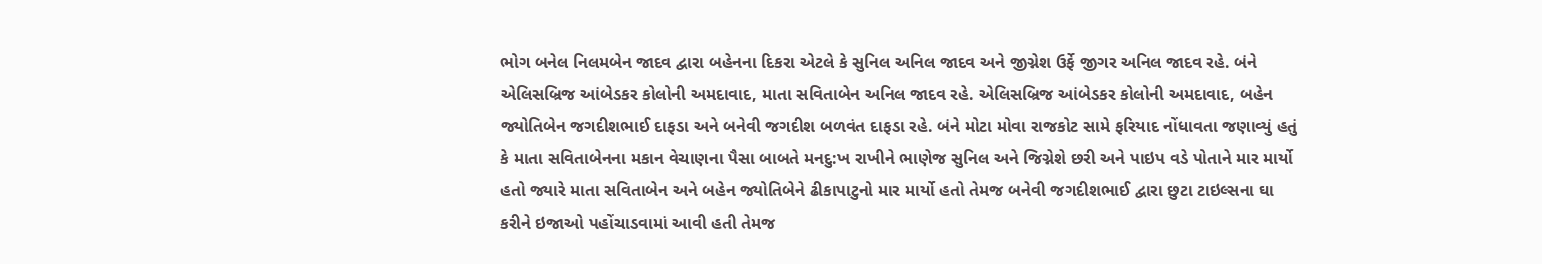ભોગ બનેલ નિલમબેન જાદવ દ્વારા બહેનના દિકરા એટલે કે સુનિલ અનિલ જાદવ અને જીગ્નેશ ઉર્ફે જીગર અનિલ જાદવ રહે. બંને એલિસબ્રિજ આંબેડકર કોલોની અમદાવાદ, માતા સવિતાબેન અનિલ જાદવ રહે. એલિસબ્રિજ આંબેડકર કોલોની અમદાવાદ, બહેન જ્યોતિબેન જગદીશભાઈ દાફડા અને બનેવી જગદીશ બળવંત દાફડા રહે. બંને મોટા મોવા રાજકોટ સામે ફરિયાદ નોંધાવતા જણાવ્યું હતું કે માતા સવિતાબેનના મકાન વેચાણના પૈસા બાબતે મનદુ:ખ રાખીને ભાણેજ સુનિલ અને જિગ્નેશે છરી અને પાઇપ વડે પોતાને માર માર્યો હતો જ્યારે માતા સવિતાબેન અને બહેન જ્યોતિબેને ઢીકાપાટુનો માર માર્યો હતો તેમજ બનેવી જગદીશભાઈ દ્વારા છુટા ટાઇલ્સના ઘા કરીને ઇજાઓ પહોંચાડવામાં આવી હતી તેમજ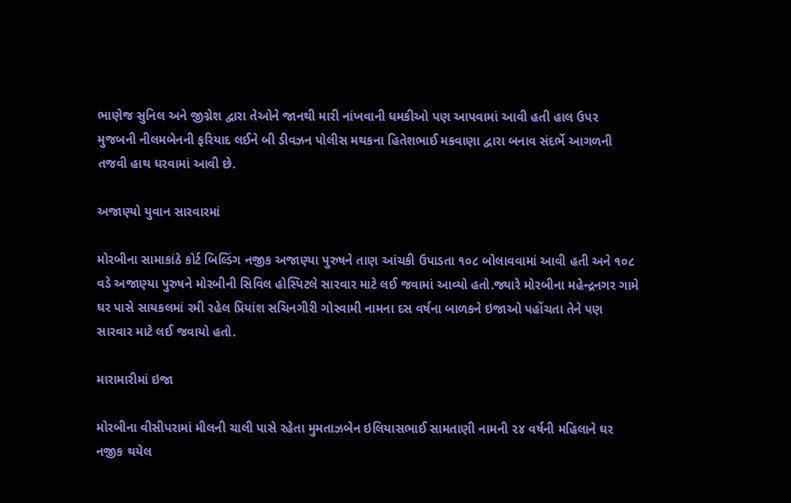ભાણેજ સુનિલ અને જીગ્નેશ દ્વારા તેઓને જાનથી મારી નાંખવાની ધમકીઓ પણ આપવામાં આવી હતી હાલ ઉપર મુજબની નીલમબેનની ફરિયાદ લઈને બી ડીવઝન પોલીસ મથકના હિતેશભાઈ મકવાણા દ્વારા બનાવ સંદર્ભે આગળની તજવી હાથ ધરવામાં આવી છે.

અજાણ્યો યુવાન સારવારમાં

મોરબીના સામાકાંઠે કોર્ટ બિલ્ડિંગ નજીક અજાણ્યા પુરુષને તાણ આંચકી ઉપાડતા ૧૦૮ બોલાવવામાં આવી હતી અને ૧૦૮ વડે અજાણ્યા પુરુષને મોરબીની સિવિલ હોસ્પિટલે સારવાર માટે લઈ જવામાં આવ્યો હતો.જ્યારે મોરબીના મહેન્દ્રનગર ગામે ઘર પાસે સાયકલમાં રમી રહેલ પ્રિયાંશ સચિનગીરી ગોસ્વામી નામના દસ વર્ષના બાળકને ઇજાઓ પહોંચતા તેને પણ સારવાર માટે લઈ જવાયો હતો.

મારામારીમાં ઇજા

મોરબીના વીસીપરામાં મીલની ચાલી પાસે રહેતા મુમતાઝબેન ઇલિયાસભાઈ સામતાણી નામની ૨૪ વર્ષની મહિલાને ઘર નજીક થયેલ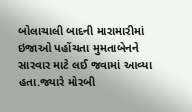બોલાચાલી બાદની મારામારીમાં ઇજાઓ પહોંચતા મુમતાબેનને સારવાર માટે લઈ જવામાં આવ્યા હતા.જ્યારે મોરબી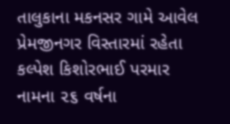તાલુકાના મકનસર ગામે આવેલ પ્રેમજીનગર વિસ્તારમાં રહેતા કલ્પેશ કિશોરભાઈ પરમાર નામના ૨૬ વર્ષના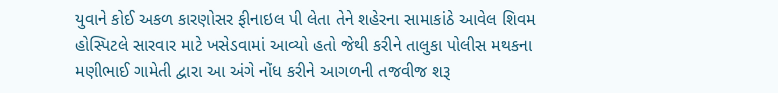યુવાને કોઈ અકળ કારણોસર ફીનાઇલ પી લેતા તેને શહેરના સામાકાંઠે આવેલ શિવમ હોસ્પિટલે સારવાર માટે ખસેડવામાં આવ્યો હતો જેથી કરીને તાલુકા પોલીસ મથકના મણીભાઈ ગામેતી દ્વારા આ અંગે નોંધ કરીને આગળની તજવીજ શરૂ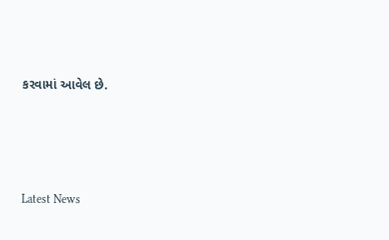કરવામાં આવેલ છે.






Latest News